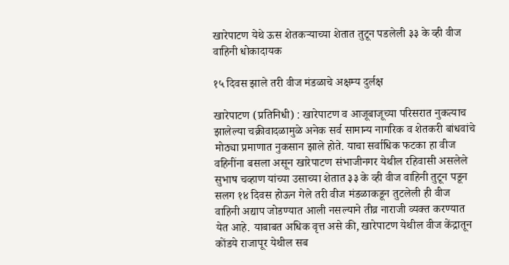खारेपाटण येथे ऊस शेतकऱ्याच्या शेतात तुटून पडलेली ३३ के व्ही वीज वाहिनी धोकादायक

१५ दिवस झाले तरी वीज मंडळाचे अक्षम्य दुर्लक्ष

खारेपाटण (प्रतिनिधी) : खारेपाटण व आजूबाजूच्या परिसरात नुकत्याच झालेल्या चक्रीवादळामुळे अनेक सर्व सामान्य नागरिक व शेतकरी बांधवांचे मोठ्या प्रमाणात नुकसान झाले होते. याचा सर्वाधिक फटका हा वीज वहिनींना बसला असून खारेपाटण संभाजीनगर येथील रहिवासी असलेले सुभाष चव्हाण यांच्या उसाच्या शेतात ३३ के व्ही वीज वाहिनी तुटून पडून सलग १४ दिवस होऊन गेले तरी वीज मंडळाकडून तुटलेली ही वीज वाहिनी अद्याप जोडण्यात आली नसल्याने तीव्र नाराजी व्यक्त करण्यात येत आहे. याबाबत अधिक वृत्त असे की, खारेपाटण येथील वीज केंद्रातून कोंडये राजापूर येथील सब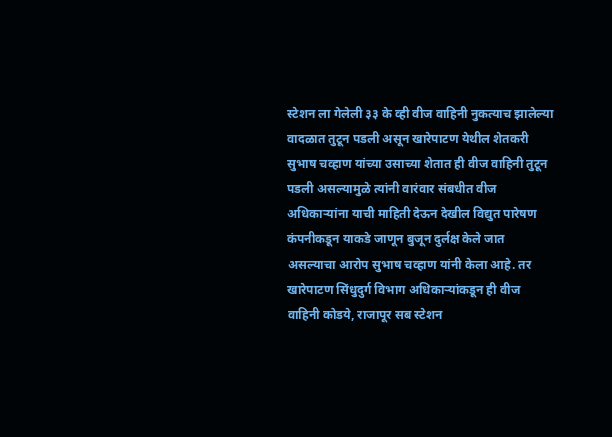स्टेशन ला गेलेली ३३ के व्ही वीज वाहिनी नुकत्याच झालेल्या वादळात तुटून पडली असून खारेपाटण येथील शेतकरी सुभाष चव्हाण यांच्या उसाच्या शेतात ही वीज वाहिनी तुटून पडली असल्यामुळे त्यांनी वारंवार संबधीत वीज अधिकाऱ्यांना याची माहिती देऊन देखील विद्युत पारेषण कंपनीकडून याकडे जाणून बुजून दुर्लक्ष केले जात असल्याचा आरोप सुभाष चव्हाण यांनी केला आहे. तर खारेपाटण सिंधुदुर्ग विभाग अधिकाऱ्यांकडून ही वीज वाहिनी कोडये, राजापूर सब स्टेशन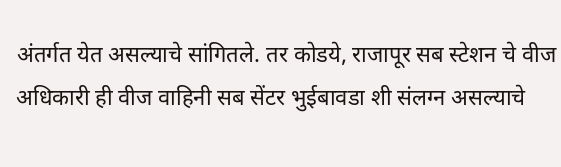अंतर्गत येत असल्याचे सांगितले. तर कोडये, राजापूर सब स्टेशन चे वीज अधिकारी ही वीज वाहिनी सब सेंटर भुईबावडा शी संलग्न असल्याचे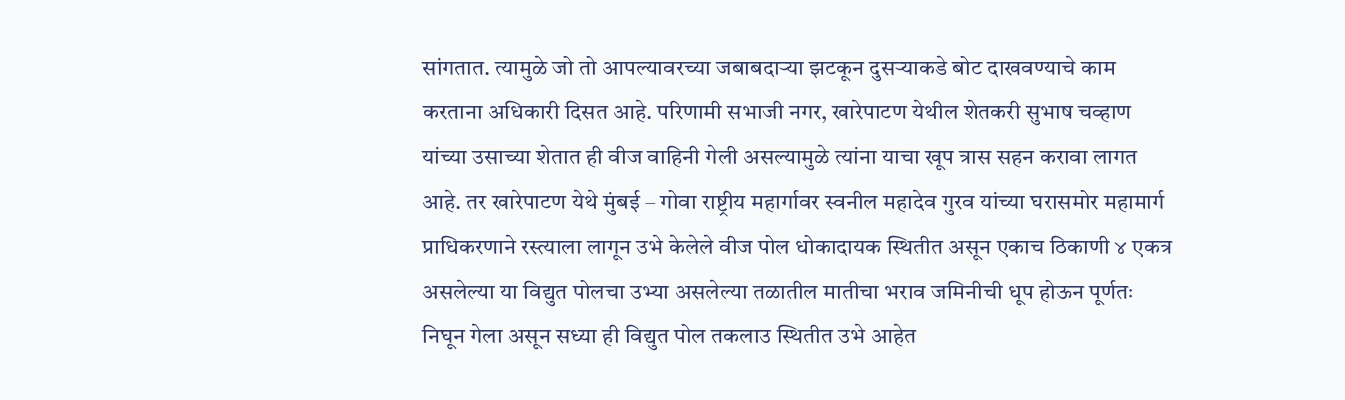सांगतात. त्यामुळे जो तो आपल्यावरच्या जबाबदाऱ्या झटकून दुसऱ्याकडे बोट दाखवण्याचे काम करताना अधिकारी दिसत आहे. परिणामी सभाजी नगर, खारेपाटण येथील शेतकरी सुभाष चव्हाण यांच्या उसाच्या शेतात ही वीज वाहिनी गेली असल्यामुळे त्यांना याचा खूप त्रास सहन करावा लागत आहे. तर खारेपाटण येथे मुंबई – गोवा राष्ट्रीय महार्गावर स्वनील महादेव गुरव यांच्या घरासमोर महामार्ग प्राधिकरणाने रस्त्याला लागून उभे केलेले वीज पोल धोकादायक स्थितीत असून एकाच ठिकाणी ४ एकत्र असलेल्या या विद्युत पोलचा उभ्या असलेल्या तळातील मातीचा भराव जमिनीची धूप होऊन पूर्णतः निघून गेला असून सध्या ही विद्युत पोल तकलाउ स्थितीत उभे आहेत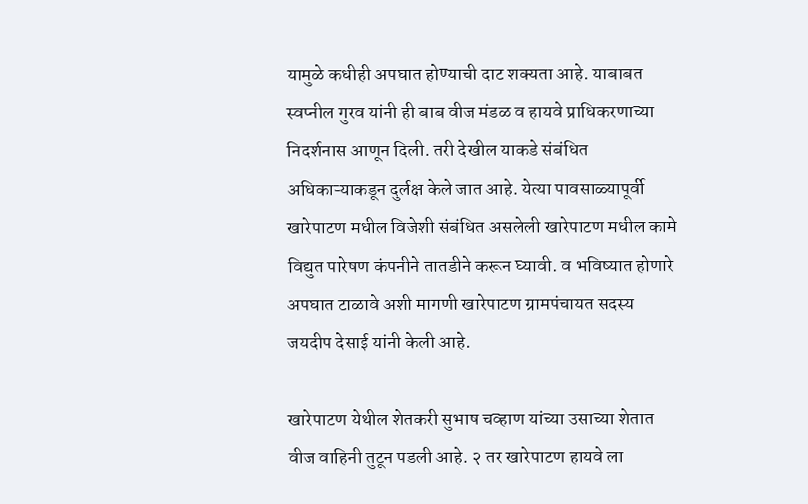यामुळे कधीही अपघात होण्याची दाट शक्यता आहे. याबाबत स्वप्नील गुरव यांनी ही बाब वीज मंडळ व हायवे प्राधिकरणाच्या निदर्शनास आणून दिली. तरी देखील याकडे संबंधित अधिकाऱ्याकडून दुर्लक्ष केले जात आहे. येत्या पावसाळ्यापूर्वी खारेपाटण मधील विजेशी संबंधित असलेली खारेपाटण मधील कामे विद्युत पारेषण कंपनीने तातडीने करून घ्यावी. व भविष्यात होणारे अपघात टाळावे अशी मागणी खारेपाटण ग्रामपंचायत सदस्य जयदीप देसाई यांनी केली आहे.

खारेपाटण येथील शेतकरी सुभाष चव्हाण यांच्या उसाच्या शेतात वीज वाहिनी तुटून पडली आहे. २ तर खारेपाटण हायवे ला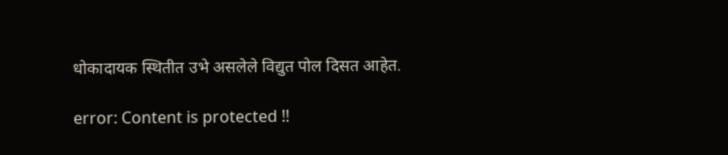धोकादायक स्थितीत उभे असलेले विद्युत पोल दिसत आहेत.

error: Content is protected !!